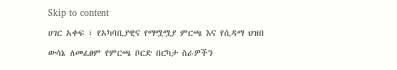Skip to content
ሀገር አቀፍ ፣ የአካባቢያዊና የማሟሟያ ምርጫ እና የሲዳማ ህዝበ ውሳኔ ለመፈፀም የምርጫ ቦርድ በርካታ ስራዎችን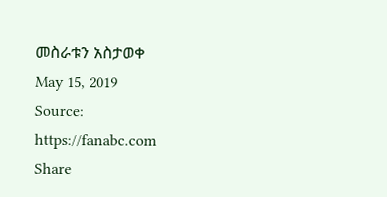መስራቱን አስታወቀ
May 15, 2019
Source:
https://fanabc.com
Share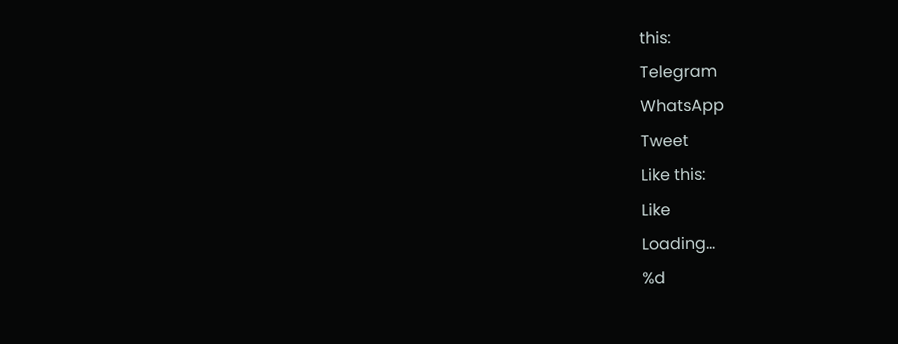this:
Telegram
WhatsApp
Tweet
Like this:
Like
Loading...
%d